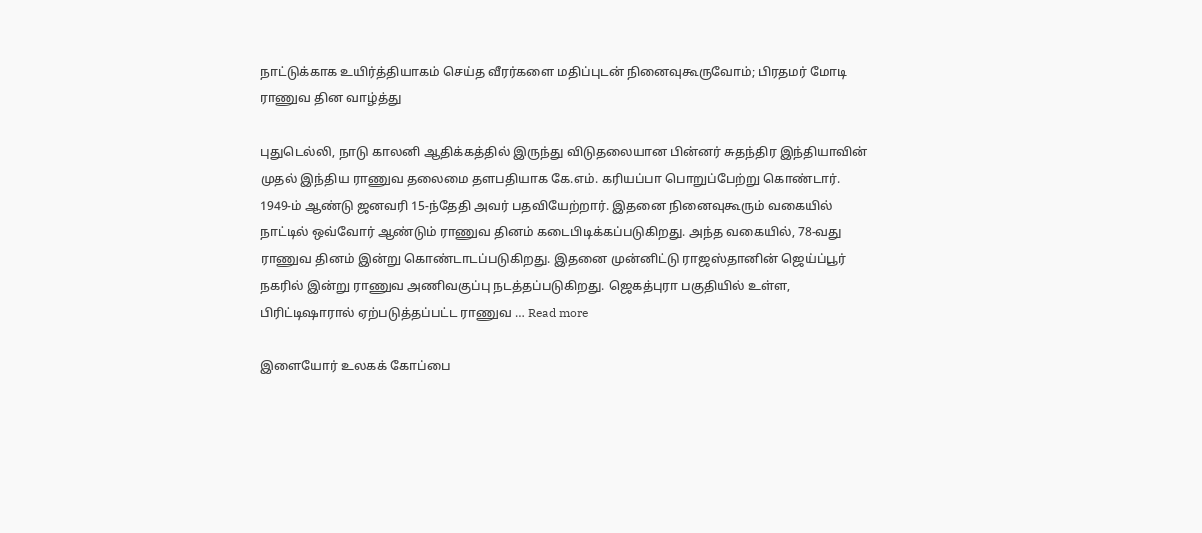நாட்டுக்காக உயிர்த்தியாகம் செய்த வீரர்களை மதிப்புடன் நினைவுகூருவோம்; பிரதமர் மோடி ராணுவ தின வாழ்த்து

புதுடெல்லி, நாடு காலனி ஆதிக்கத்தில் இருந்து விடுதலையான பின்னர் சுதந்திர இந்தியாவின் முதல் இந்திய ராணுவ தலைமை தளபதியாக கே.எம். கரியப்பா பொறுப்பேற்று கொண்டார். 1949-ம் ஆண்டு ஜனவரி 15-ந்தேதி அவர் பதவியேற்றார். இதனை நினைவுகூரும் வகையில் நாட்டில் ஒவ்வோர் ஆண்டும் ராணுவ தினம் கடைபிடிக்கப்படுகிறது. அந்த வகையில், 78-வது ராணுவ தினம் இன்று கொண்டாடப்படுகிறது. இதனை முன்னிட்டு ராஜஸ்தானின் ஜெய்ப்பூர் நகரில் இன்று ராணுவ அணிவகுப்பு நடத்தப்படுகிறது. ஜெகத்புரா பகுதியில் உள்ள, பிரிட்டிஷாரால் ஏற்படுத்தப்பட்ட ராணுவ … Read more

இளையோர் உலகக் கோப்பை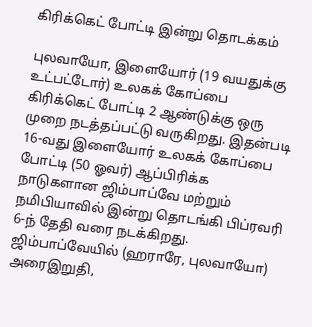கிரிக்கெட் போட்டி இன்று தொடக்கம்

புலவாயோ, இளையோர் (19 வயதுக்கு உட்பட்டோர்) உலகக் கோப்பை கிரிக்கெட் போட்டி 2 ஆண்டுக்கு ஒரு முறை நடத்தப்பட்டு வருகிறது. இதன்படி 16-வது இளையோர் உலகக் கோப்பை போட்டி (50 ஓவர்) ஆப்பிரிக்க நாடுகளான ஜிம்பாப்வே மற்றும் நமிபியாவில் இன்று தொடங்கி பிப்ரவரி 6-ந் தேதி வரை நடக்கிறது. ஜிம்பாப்வேயில் (ஹராரே, புலவாயோ) அரைஇறுதி,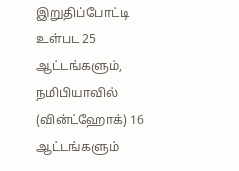இறுதிப்போட்டி உள்பட 25 ஆட்டங்களும், நமிபியாவில் (வின்ட்ஹோக்) 16 ஆட்டங்களும்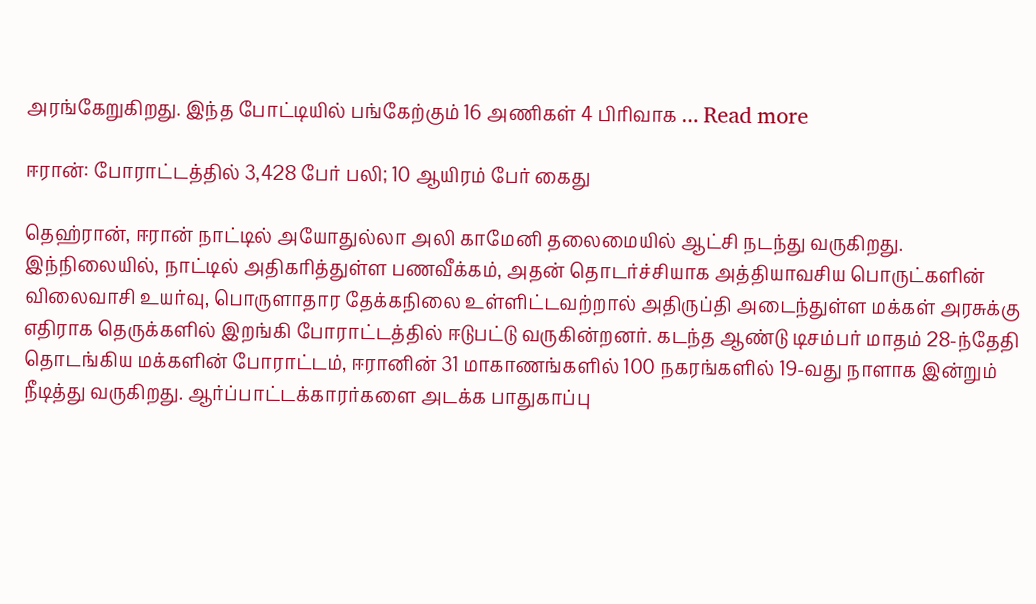அரங்கேறுகிறது. இந்த போட்டியில் பங்கேற்கும் 16 அணிகள் 4 பிரிவாக … Read more

ஈரான்: போராட்டத்தில் 3,428 பேர் பலி; 10 ஆயிரம் பேர் கைது

தெஹ்ரான், ஈரான் நாட்டில் அயோதுல்லா அலி காமேனி தலைமையில் ஆட்சி நடந்து வருகிறது. இந்நிலையில், நாட்டில் அதிகரித்துள்ள பணவீக்கம், அதன் தொடர்ச்சியாக அத்தியாவசிய பொருட்களின் விலைவாசி உயர்வு, பொருளாதார தேக்கநிலை உள்ளிட்டவற்றால் அதிருப்தி அடைந்துள்ள மக்கள் அரசுக்கு எதிராக தெருக்களில் இறங்கி போராட்டத்தில் ஈடுபட்டு வருகின்றனர். கடந்த ஆண்டு டிசம்பர் மாதம் 28-ந்தேதி தொடங்கிய மக்களின் போராட்டம், ஈரானின் 31 மாகாணங்களில் 100 நகரங்களில் 19-வது நாளாக இன்றும் நீடித்து வருகிறது. ஆர்ப்பாட்டக்காரர்களை அடக்க பாதுகாப்பு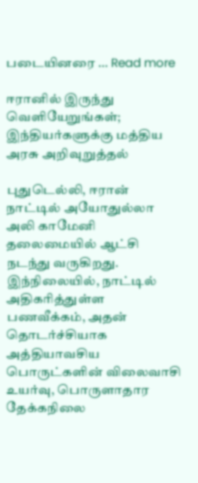படையினரை … Read more

ஈரானில் இருந்து வெளியேறுங்கள்; இந்தியர்களுக்கு மத்திய அரசு அறிவுறுத்தல்

புதுடெல்லி, ஈரான் நாட்டில் அயோதுல்லா அலி காமேனி தலைமையில் ஆட்சி நடந்து வருகிறது. இந்நிலையில், நாட்டில் அதிகரித்துள்ள பணவீக்கம், அதன் தொடர்ச்சியாக அத்தியாவசிய பொருட்களின் விலைவாசி உயர்வு, பொருளாதார தேக்கநிலை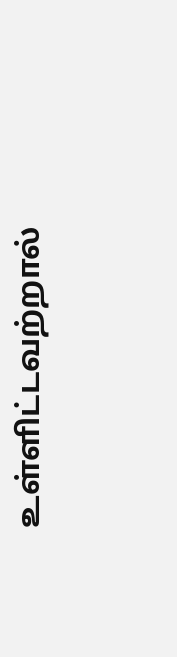உள்ளிட்டவற்றால்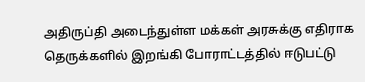அதிருப்தி அடைந்துள்ள மக்கள் அரசுக்கு எதிராக தெருக்களில் இறங்கி போராட்டத்தில் ஈடுபட்டு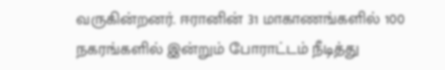வருகின்றனர். ஈரானின் 31 மாகாணங்களில் 100 நகரங்களில் இன்றும் போராட்டம் நீடித்து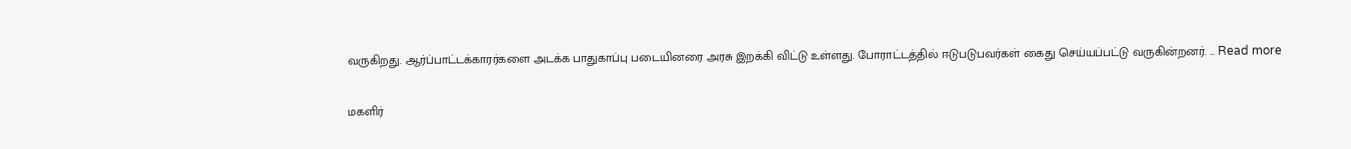வருகிறது. ஆர்ப்பாட்டக்காரர்களை அடக்க பாதுகாப்பு படையினரை அரசு இறக்கி விட்டு உள்ளது. போராட்டத்தில் ஈடுபடுபவர்கள் கைது செய்யப்பட்டு வருகின்றனர். … Read more

மகளிர்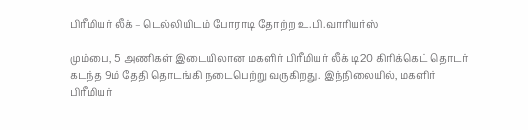பிரீமியர் லீக் – டெல்லியிடம் போராடி தோற்ற உ.பி.வாரியர்ஸ்

மும்பை, 5 அணிகள் இடையிலான மகளிர் பிரீமியர் லீக் டி20 கிரிக்கெட் தொடர் கடந்த 9ம் தேதி தொடங்கி நடைபெற்று வருகிறது. இந்நிலையில், மகளிர் பிரீமியர்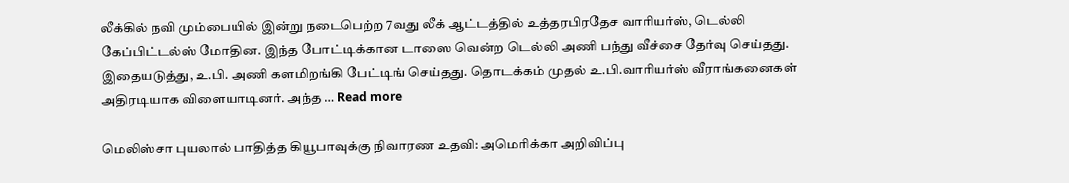லீக்கில் நவி மும்பையில் இன்று நடைபெற்ற 7வது லீக் ஆட்டத்தில் உத்தரபிரதேச வாரியர்ஸ், டெல்லி கேப்பிட்டல்ஸ் மோதின. இந்த போட்டிக்கான டாஸை வென்ற டெல்லி அணி பந்து வீச்சை தேர்வு செய்தது. இதையடுத்து, உ.பி. அணி களமிறங்கி பேட்டிங் செய்தது. தொடக்கம் முதல் உ.பி.வாரியர்ஸ் வீராங்கனைகள் அதிரடியாக விளையாடினர். அந்த … Read more

மெலிஸ்சா புயலால் பாதித்த கியூபாவுக்கு நிவாரண உதவி: அமெரிக்கா அறிவிப்பு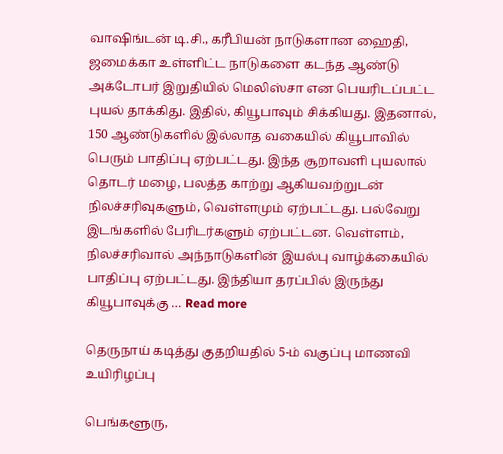வாஷிங்டன் டி.சி., கரீபியன் நாடுகளான ஹைதி, ஜமைக்கா உள்ளிட்ட நாடுகளை கடந்த ஆண்டு அக்டோபர் இறுதியில் மெலிஸ்சா என பெயரிடப்பட்ட புயல் தாக்கிது. இதில், கியூபாவும் சிக்கியது. இதனால், 150 ஆண்டுகளில் இல்லாத வகையில் கியூபாவில் பெரும் பாதிப்பு ஏற்பட்டது. இந்த சூறாவளி புயலால் தொடர் மழை, பலத்த காற்று ஆகியவற்றுடன் நிலச்சரிவுகளும், வெள்ளமும் ஏற்பட்டது. பல்வேறு இடங்களில் பேரிடர்களும் ஏற்பட்டன. வெள்ளம், நிலச்சரிவால் அந்நாடுகளின் இயல்பு வாழ்க்கையில் பாதிப்பு ஏற்பட்டது. இந்தியா தரப்பில் இருந்து கியூபாவுக்கு … Read more

தெருநாய் கடித்து குதறியதில் 5-ம் வகுப்பு மாணவி உயிரிழப்பு

பெங்களூரு,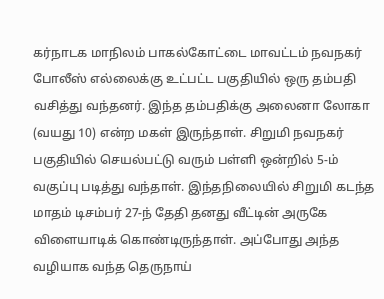கர்நாடக மாநிலம் பாகல்கோட்டை மாவட்டம் நவநகர் போலீஸ் எல்லைக்கு உட்பட்ட பகுதியில் ஒரு தம்பதி வசித்து வந்தனர். இந்த தம்பதிக்கு அலைனா லோகா (வயது 10) என்ற மகள் இருந்தாள். சிறுமி நவநகர் பகுதியில் செயல்பட்டு வரும் பள்ளி ஒன்றில் 5-ம் வகுப்பு படித்து வந்தாள். இந்தநிலையில் சிறுமி கடந்த மாதம் டிசம்பர் 27-ந் தேதி தனது வீட்டின் அருகே விளையாடிக் கொண்டிருந்தாள். அப்போது அந்த வழியாக வந்த தெருநாய்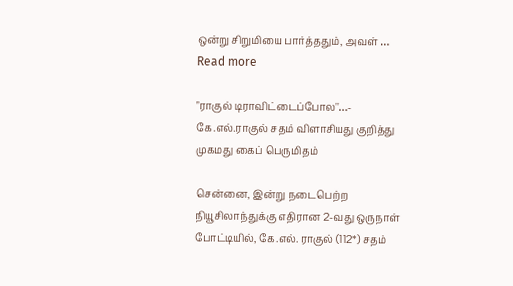ஒன்று சிறுமியை பார்த்ததும், அவள் … Read more

"ராகுல் டிராவிட்டைப்போல''…- கே.எல்.ராகுல் சதம் விளாசியது குறித்து முகமது கைப் பெருமிதம்

சென்னை, இன்று நடைபெற்ற நியூசிலாந்துக்கு எதிரான 2-வது ஒருநாள் போட்டியில், கே.எல். ராகுல் (112*) சதம்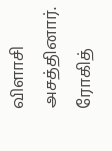விளாசி அசத்தினார். ரோகித்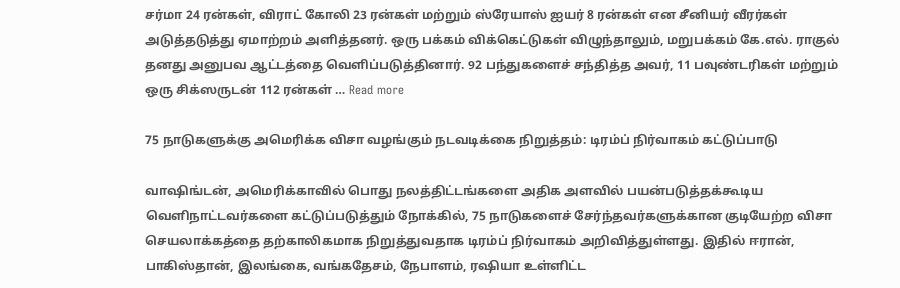சர்மா 24 ரன்கள், விராட் கோலி 23 ரன்கள் மற்றும் ஸ்ரேயாஸ் ஐயர் 8 ரன்கள் என சீனியர் வீரர்கள் அடுத்தடுத்து ஏமாற்றம் அளித்தனர். ஒரு பக்கம் விக்கெட்டுகள் விழுந்தாலும், மறுபக்கம் கே.எல். ராகுல் தனது அனுபவ ஆட்டத்தை வெளிப்படுத்தினார். 92 பந்துகளைச் சந்தித்த அவர், 11 பவுண்டரிகள் மற்றும் ஒரு சிக்ஸருடன் 112 ரன்கள் … Read more

75 நாடுகளுக்கு அமெரிக்க விசா வழங்கும் நடவடிக்கை நிறுத்தம்: டிரம்ப் நிர்வாகம் கட்டுப்பாடு

வாஷிங்டன், அமெரிக்காவில் பொது நலத்திட்டங்களை அதிக அளவில் பயன்படுத்தக்கூடிய வெளிநாட்டவர்களை கட்டுப்படுத்தும் நோக்கில், 75 நாடுகளைச் சேர்ந்தவர்களுக்கான குடியேற்ற விசா செயலாக்கத்தை தற்காலிகமாக நிறுத்துவதாக டிரம்ப் நிர்வாகம் அறிவித்துள்ளது. இதில் ஈரான், பாகிஸ்தான், இலங்கை, வங்கதேசம், நேபாளம், ரஷியா உள்ளிட்ட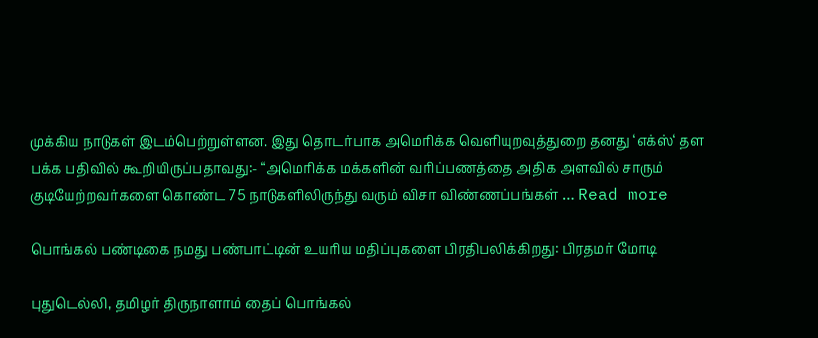முக்கிய நாடுகள் இடம்பெற்றுள்ளன. இது தொடர்பாக அமெரிக்க வெளியுறவுத்துறை தனது ‘எக்ஸ்‘ தள பக்க பதிவில் கூறியிருப்பதாவது:- “அமெரிக்க மக்களின் வரிப்பணத்தை அதிக அளவில் சாரும் குடியேற்றவர்களை கொண்ட 75 நாடுகளிலிருந்து வரும் விசா விண்ணப்பங்கள் … Read more

பொங்கல் பண்டிகை நமது பண்பாட்டின் உயரிய மதிப்புகளை பிரதிபலிக்கிறது: பிரதமர் மோடி

புதுடெல்லி, தமிழர் திருநாளாம் தைப் பொங்கல்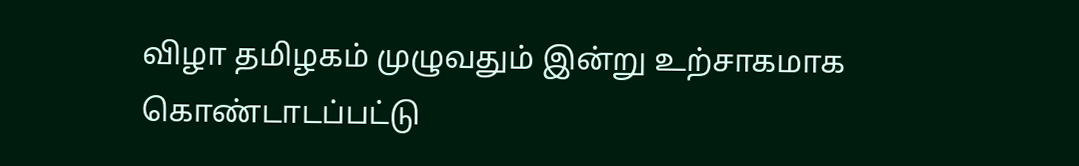விழா தமிழகம் முழுவதும் இன்று உற்சாகமாக கொண்டாடப்பட்டு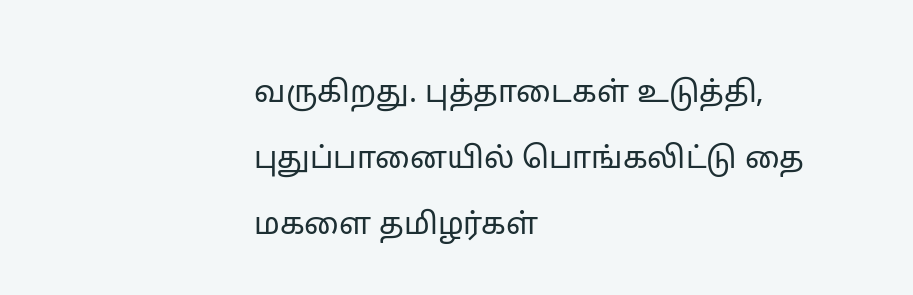வருகிறது. புத்தாடைகள் உடுத்தி, புதுப்பானையில் பொங்கலிட்டு தை மகளை தமிழர்கள்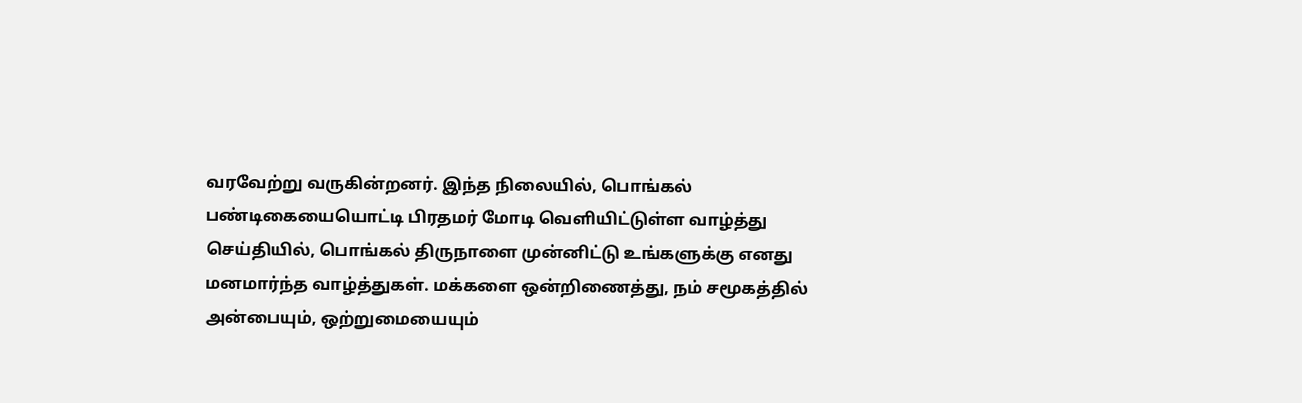வரவேற்று வருகின்றனர். இந்த நிலையில், பொங்கல் பண்டிகையையொட்டி பிரதமர் மோடி வெளியிட்டுள்ள வாழ்த்து செய்தியில், பொங்கல் திருநாளை முன்னிட்டு உங்களுக்கு எனது மனமார்ந்த வாழ்த்துகள். மக்களை ஒன்றிணைத்து, நம் சமூகத்தில் அன்பையும், ஒற்றுமையையும்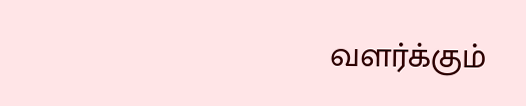வளர்க்கும்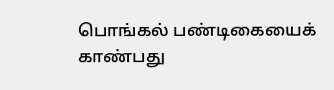பொங்கல் பண்டிகையைக் காண்பது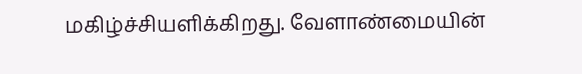மகிழ்ச்சியளிக்கிறது. வேளாண்மையின்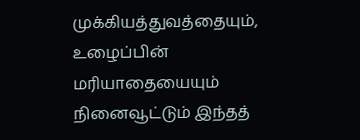முக்கியத்துவத்தையும், உழைப்பின் மரியாதையையும் நினைவூட்டும் இந்தத்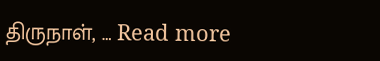திருநாள், … Read more